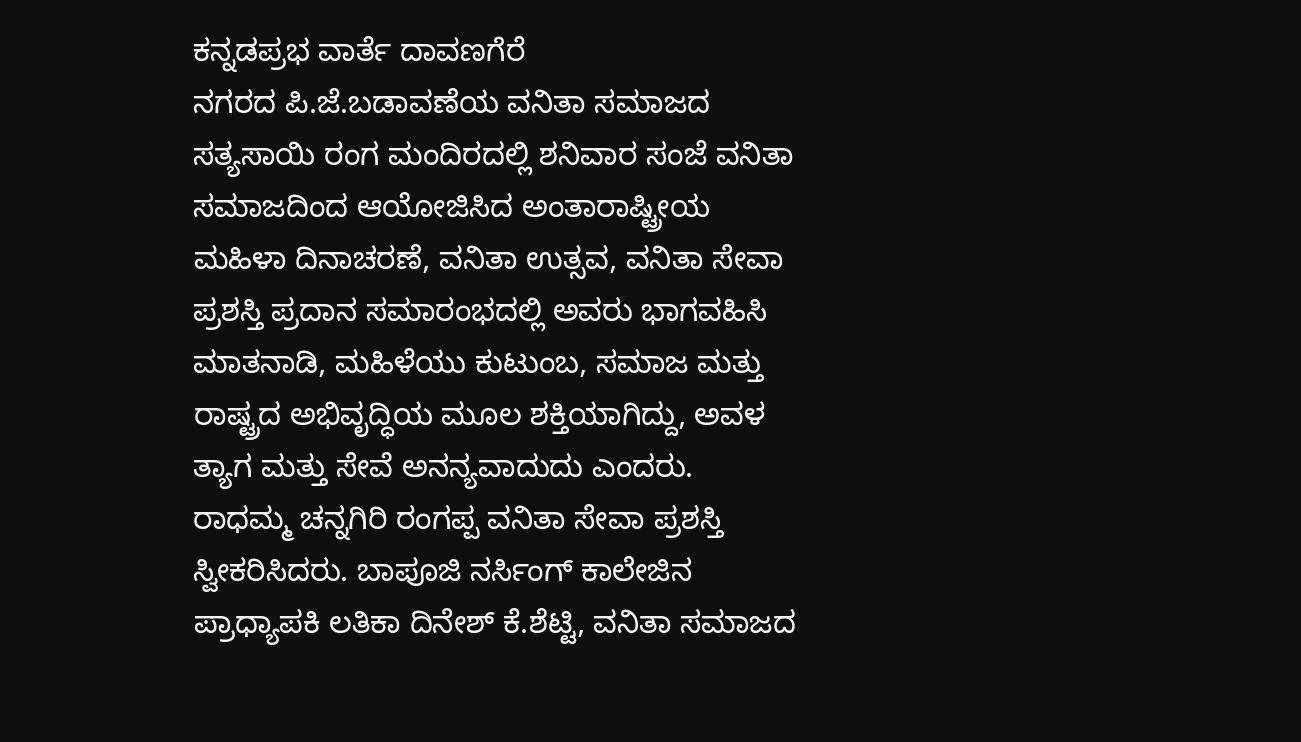ಕನ್ನಡಪ್ರಭ ವಾರ್ತೆ ದಾವಣಗೆರೆ
ನಗರದ ಪಿ.ಜೆ.ಬಡಾವಣೆಯ ವನಿತಾ ಸಮಾಜದ ಸತ್ಯಸಾಯಿ ರಂಗ ಮಂದಿರದಲ್ಲಿ ಶನಿವಾರ ಸಂಜೆ ವನಿತಾ ಸಮಾಜದಿಂದ ಆಯೋಜಿಸಿದ ಅಂತಾರಾಷ್ಟ್ರೀಯ ಮಹಿಳಾ ದಿನಾಚರಣೆ, ವನಿತಾ ಉತ್ಸವ, ವನಿತಾ ಸೇವಾ ಪ್ರಶಸ್ತಿ ಪ್ರದಾನ ಸಮಾರಂಭದಲ್ಲಿ ಅವರು ಭಾಗವಹಿಸಿ ಮಾತನಾಡಿ, ಮಹಿಳೆಯು ಕುಟುಂಬ, ಸಮಾಜ ಮತ್ತು ರಾಷ್ಟ್ರದ ಅಭಿವೃದ್ಧಿಯ ಮೂಲ ಶಕ್ತಿಯಾಗಿದ್ದು, ಅವಳ ತ್ಯಾಗ ಮತ್ತು ಸೇವೆ ಅನನ್ಯವಾದುದು ಎಂದರು.
ರಾಧಮ್ಮ ಚನ್ನಗಿರಿ ರಂಗಪ್ಪ ವನಿತಾ ಸೇವಾ ಪ್ರಶಸ್ತಿ ಸ್ವೀಕರಿಸಿದರು. ಬಾಪೂಜಿ ನರ್ಸಿಂಗ್ ಕಾಲೇಜಿನ ಪ್ರಾಧ್ಯಾಪಕಿ ಲತಿಕಾ ದಿನೇಶ್ ಕೆ.ಶೆಟ್ಟಿ, ವನಿತಾ ಸಮಾಜದ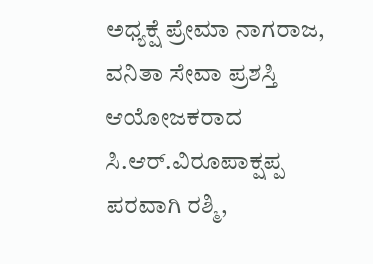ಅಧ್ಯಕ್ಷೆ ಪ್ರೇಮಾ ನಾಗರಾಜ, ವನಿತಾ ಸೇವಾ ಪ್ರಶಸ್ತಿ ಆಯೋಜಕರಾದ ಸಿ.ಆರ್.ವಿರೂಪಾಕ್ಷಪ್ಪ ಪರವಾಗಿ ರಶ್ಮಿ,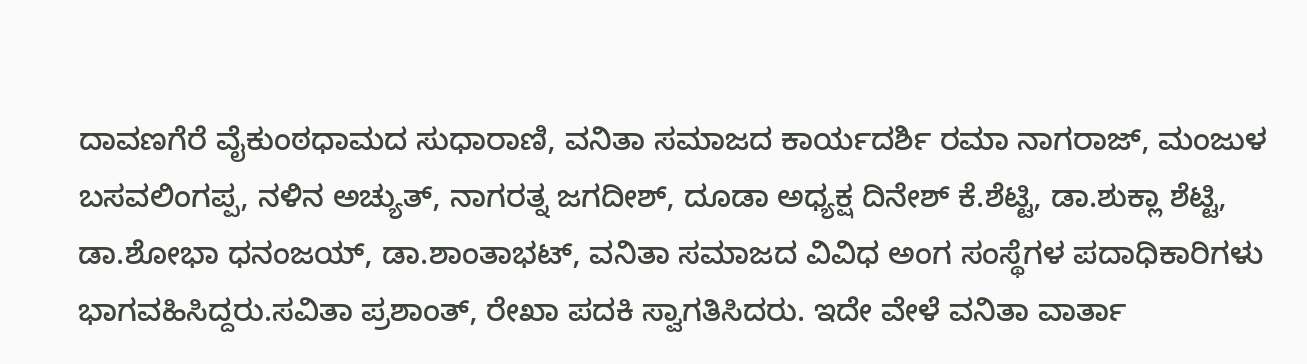ದಾವಣಗೆರೆ ವೈಕುಂಠಧಾಮದ ಸುಧಾರಾಣಿ, ವನಿತಾ ಸಮಾಜದ ಕಾರ್ಯದರ್ಶಿ ರಮಾ ನಾಗರಾಜ್, ಮಂಜುಳ ಬಸವಲಿಂಗಪ್ಪ, ನಳಿನ ಅಚ್ಯುತ್, ನಾಗರತ್ನ ಜಗದೀಶ್, ದೂಡಾ ಅಧ್ಯಕ್ಷ ದಿನೇಶ್ ಕೆ.ಶೆಟ್ಟಿ, ಡಾ.ಶುಕ್ಲಾ ಶೆಟ್ಟಿ, ಡಾ.ಶೋಭಾ ಧನಂಜಯ್, ಡಾ.ಶಾಂತಾಭಟ್, ವನಿತಾ ಸಮಾಜದ ವಿವಿಧ ಅಂಗ ಸಂಸ್ಥೆಗಳ ಪದಾಧಿಕಾರಿಗಳು ಭಾಗವಹಿಸಿದ್ದರು.ಸವಿತಾ ಪ್ರಶಾಂತ್, ರೇಖಾ ಪದಕಿ ಸ್ವಾಗತಿಸಿದರು. ಇದೇ ವೇಳೆ ವನಿತಾ ವಾರ್ತಾ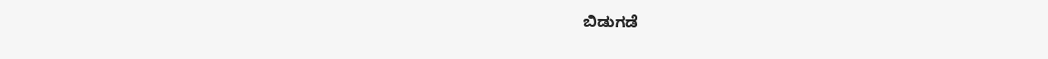ಬಿಡುಗಡೆ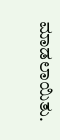ಮಾಡಲಾಯಿತು.